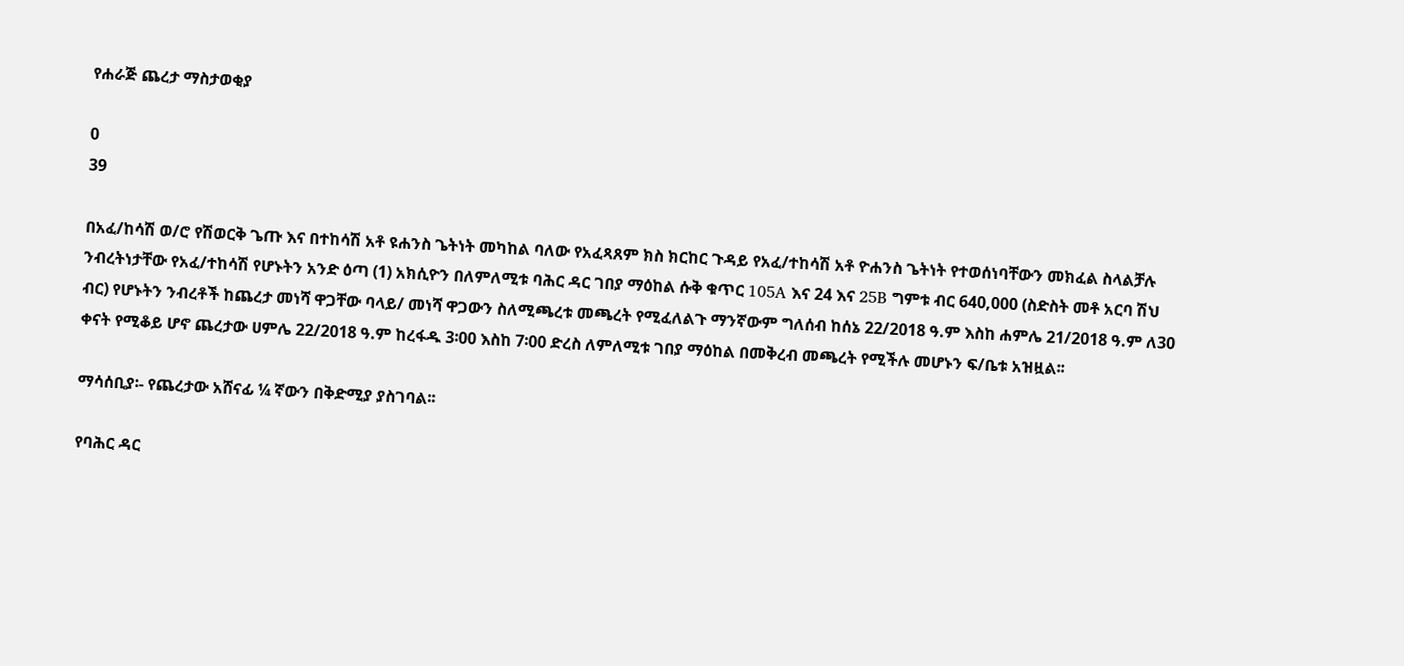የሐራጅ ጨረታ ማስታወቂያ

0
39

በአፈ/ከሳሽ ወ/ሮ የሽወርቅ ጌጡ እና በተከሳሽ አቶ ዩሐንስ ጌትነት መካከል ባለው የአፈጻጸም ክስ ክርከር ጉዳይ የአፈ/ተከሳሽ አቶ ዮሐንስ ጌትነት የተወሰነባቸውን መክፈል ስላልቻሉ ንብረትነታቸው የአፈ/ተከሳሽ የሆኑትን አንድ ዕጣ (1) አክሲዮን በለምለሚቱ ባሕር ዳር ገበያ ማዕከል ሱቅ ቁጥር 105A እና 24 እና 25B ግምቱ ብር 640,000 (ስድስት መቶ አርባ ሽህ ብር) የሆኑትን ንብረቶች ከጨረታ መነሻ ዋጋቸው ባላይ/ መነሻ ዋጋውን ስለሚጫረቱ መጫረት የሚፈለልጉ ማንኛውም ግለሰብ ከሰኔ 22/2018 ዓ.ም እስከ ሐምሌ 21/2018 ዓ.ም ለ30 ቀናት የሚቆይ ሆኖ ጨረታው ሀምሌ 22/2018 ዓ.ም ከረፋዱ 3፡00 እስከ 7፡00 ድረስ ለምለሚቱ ገበያ ማዕከል በመቅረብ መጫረት የሚችሉ መሆኑን ፍ/ቤቱ አዝዟል፡፡

ማሳሰቢያ፡- የጨረታው አሸናፊ ¼ ኛውን በቅድሚያ ያስገባል፡፡

የባሕር ዳር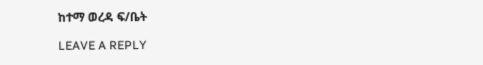ከተማ ወረዳ ፍ/ቤት

LEAVE A REPLY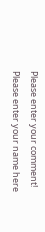Please enter your comment!
Please enter your name here